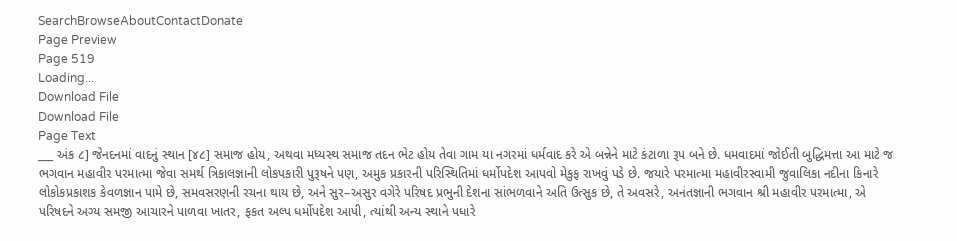SearchBrowseAboutContactDonate
Page Preview
Page 519
Loading...
Download File
Download File
Page Text
___ અંક ૮] જેનદનમાં વાદનું સ્થાન [૪૮] સમાજ હોય, અથવા મધ્યસ્થ સમાજ તદન ભેટ હોય તેવા ગામ યા નગરમાં ધર્મવાદ કરે એ બન્નેને માટે કંટાળા રૂપ બને છે. ધમવાદમાં જોઈતી બુદ્ધિમત્તા આ માટે જ ભગવાન મહાવીર પરમાત્મા જેવા સમર્થ ત્રિકાલજ્ઞાની લોકપકારી પુરૂષને પણ, અમુક પ્રકારની પરિસ્થિતિમાં ધર્મોપદેશ આપવો મેકુફ રાખવું પડે છે. જયારે પરમાત્મા મહાવીરસ્વામી જુવાલિકા નદીના કિનારે લોકોકપ્રકાશક કેવળજ્ઞાન પામે છે, સમવસરણની રચના થાય છે, અને સુર–અસુર વગેરે પરિષદ પ્રભુની દેશના સાંભળવાને અતિ ઉત્સુક છે, તે અવસરે, અનંતજ્ઞાની ભગવાન શ્રી મહાવીર પરમાત્મા, એ પરિષદને અગ્ય સમજી આચારને પાળવા ખાતર, ફકત અલ્પ ધર્મોપદેશ આપી, ત્યાંથી અન્ય સ્થાને પધારે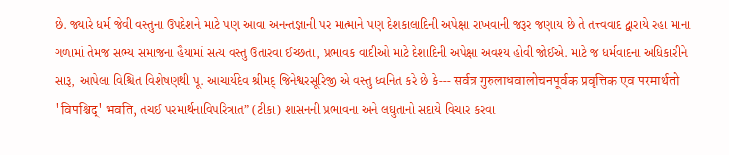છે. જ્યારે ધર્મ જેવી વસ્તુના ઉપદેશને માટે પણ આવા અનન્તજ્ઞાની પર માત્માને પણ દેશકાલાદિની અપેક્ષા રાખવાની જરૂર જણાય છે તે તત્ત્વવાદ દ્વારાયે રહા માના ગળામાં તેમજ સભ્ય સમાજના હૈયામાં સત્ય વસ્તુ ઉતારવા ઈચ્છતા, પ્રભાવક વાદીઓ માટે દેશાદિની અપેક્ષા અવશ્ય હોવી જોઈએ. માટે જ ધર્મવાદના અધિકારીને સારૂ, આપેલા વિશ્ચિત વિશેષણથી પૂ. આચાર્યદેવ શ્રીમદ્ જિનેશ્વરસૂરિજી એ વસ્તુ ધ્વનિત કરે છે કે--- सर्वत्र गुरुलाधवालोचनपूर्वक प्रवृत्तिक एव परमार्थतो 'विपश्चिद्' भवति, તચઈ પરમાર્થનાવિપરિત્રાત” (ટીકા) શાસનની પ્રભાવના અને લઘુતાનો સદાયે વિચાર કરવા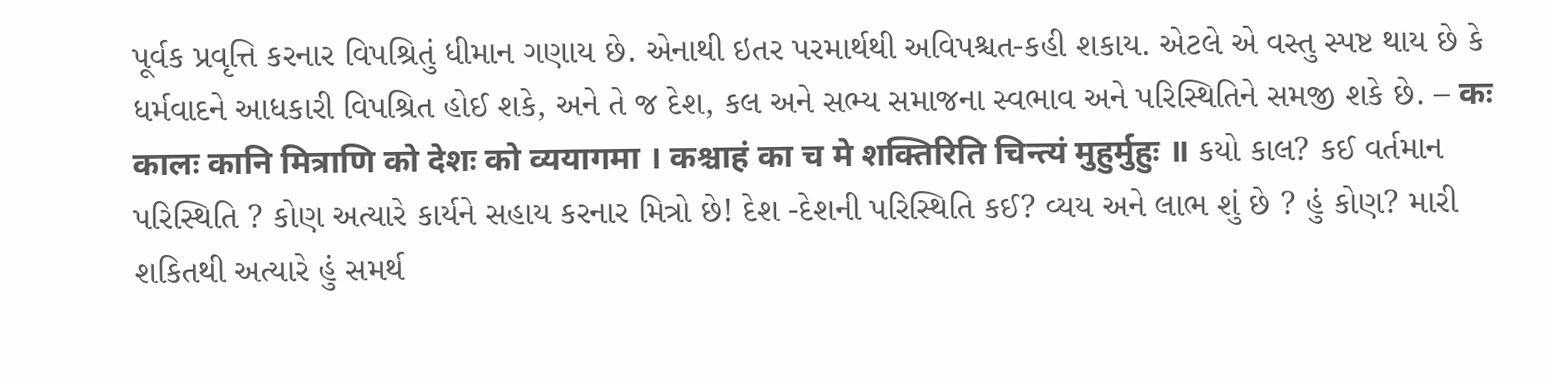પૂર્વક પ્રવૃત્તિ કરનાર વિપશ્રિતું ધીમાન ગણાય છે. એનાથી ઇતર પરમાર્થથી અવિપશ્ચત-કહી શકાય. એટલે એ વસ્તુ સ્પષ્ટ થાય છે કે ધર્મવાદને આધકારી વિપશ્રિત હોઈ શકે, અને તે જ દેશ, કલ અને સભ્ય સમાજના સ્વભાવ અને પરિસ્થિતિને સમજી શકે છે. – कः कालः कानि मित्राणि को देशः को व्ययागमा । कश्चाहं का च मे शक्तिरिति चिन्त्यं मुहुर्मुहुः ॥ કયો કાલ? કઈ વર્તમાન પરિસ્થિતિ ? કોણ અત્યારે કાર્યને સહાય કરનાર મિત્રો છે! દેશ -દેશની પરિસ્થિતિ કઈ? વ્યય અને લાભ શું છે ? હું કોણ? મારી શકિતથી અત્યારે હું સમર્થ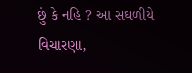છું કે નહિ ? આ સઘળીયે વિચારણા,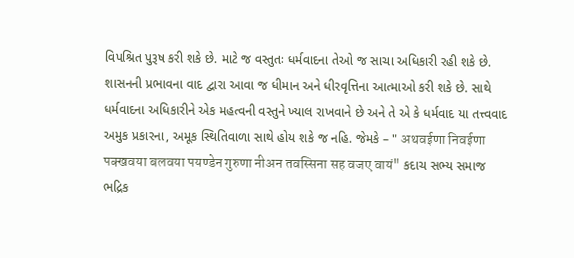વિપશ્રિત પુરૂષ કરી શકે છે. માટે જ વસ્તુતઃ ધર્મવાદના તેઓ જ સાચા અધિકારી રહી શકે છે. શાસનની પ્રભાવના વાદ દ્વારા આવા જ ધીમાન અને ધીરવૃત્તિના આત્માઓ કરી શકે છે. સાથે ધર્મવાદના અધિકારીને એક મહત્વની વસ્તુને ખ્યાલ રાખવાને છે અને તે એ કે ધર્મવાદ યા તત્ત્વવાદ અમુક પ્રકારના, અમૂક સ્થિતિવાળા સાથે હોય શકે જ નહિ. જેમકે – " अथवईणा निवईणा पक्खवया बलवया पयण्डेन गुरुणा नीअन तवस्सिना सह वजए वायं" કદાચ સભ્ય સમાજ ભદ્રિક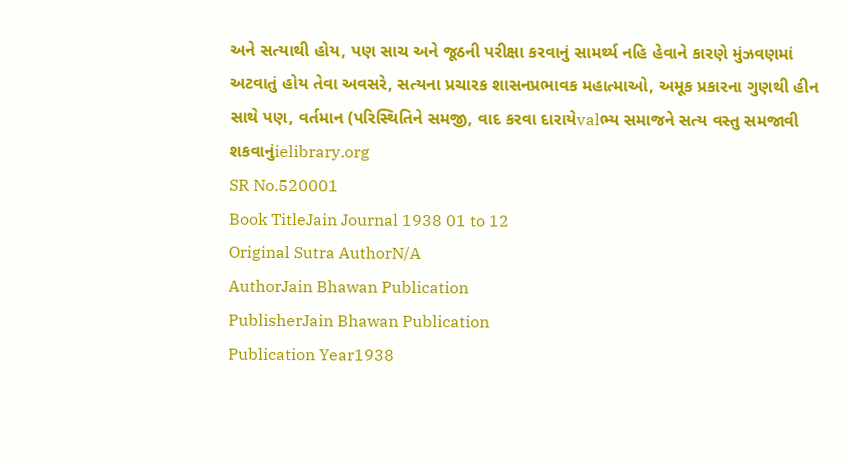અને સત્યાથી હોય, પણ સાચ અને જૂઠની પરીક્ષા કરવાનું સામર્થ્ય નહિ હેવાને કારણે મુંઝવણમાં અટવાતું હોય તેવા અવસરે, સત્યના પ્રચારક શાસનપ્રભાવક મહાત્માઓ, અમૂક પ્રકારના ગુણથી હીન સાથે પણ, વર્તમાન (પરિસ્થિતિને સમજી, વાદ કરવા દારાયેvalભ્ય સમાજને સત્ય વસ્તુ સમજાવી શકવાનુંielibrary.org
SR No.520001
Book TitleJain Journal 1938 01 to 12
Original Sutra AuthorN/A
AuthorJain Bhawan Publication
PublisherJain Bhawan Publication
Publication Year1938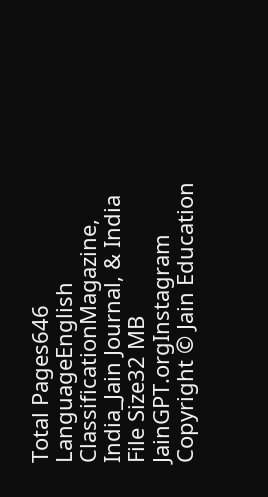Total Pages646
LanguageEnglish
ClassificationMagazine, India_Jain Journal, & India
File Size32 MB
JainGPT.orgInstagram
Copyright © Jain Education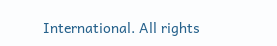International. All rights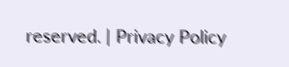reserved. | Privacy Policy